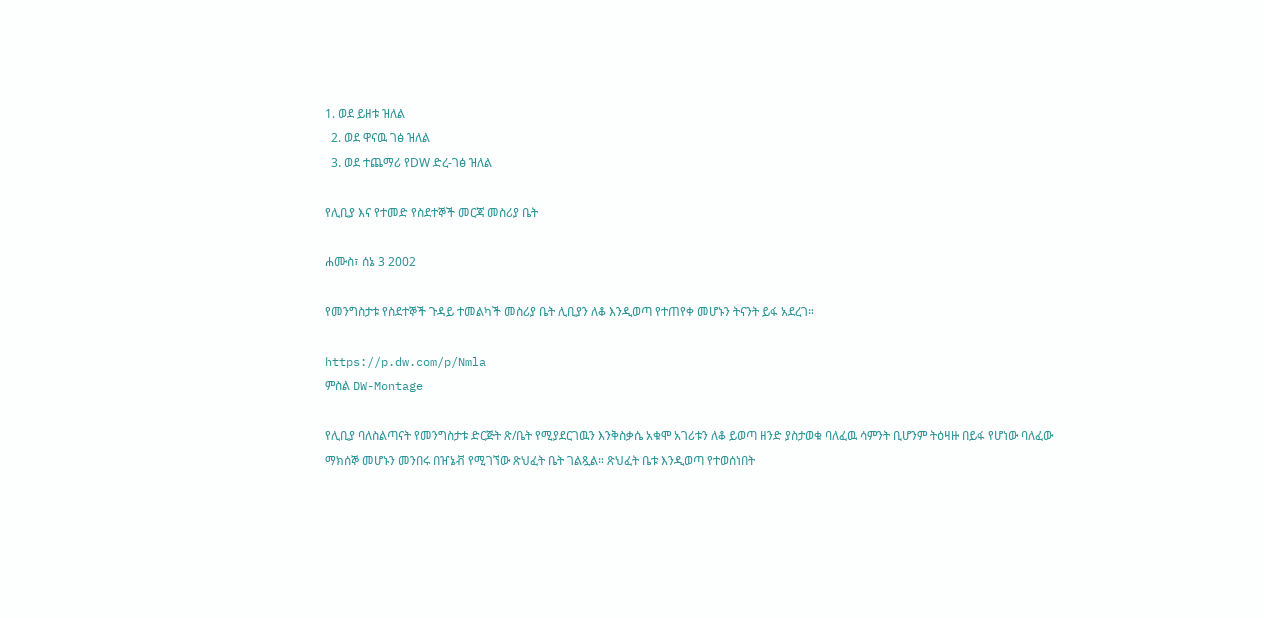1. ወደ ይዘቱ ዝለል
  2. ወደ ዋናዉ ገፅ ዝለል
  3. ወደ ተጨማሪ የDW ድረ-ገፅ ዝለል

የሊቢያ እና የተመድ የስደተኞች መርጃ መስሪያ ቤት

ሐሙስ፣ ሰኔ 3 2002

የመንግስታቱ የስደተኞች ጉዳይ ተመልካች መስሪያ ቤት ሊቢያን ለቆ እንዲወጣ የተጠየቀ መሆኑን ትናንት ይፋ አደረገ።

https://p.dw.com/p/Nmla
ምስል DW-Montage

የሊቢያ ባለስልጣናት የመንግስታቱ ድርጅት ጽ/ቤት የሚያደርገዉን እንቅስቃሴ አቁሞ አገሪቱን ለቆ ይወጣ ዘንድ ያስታወቁ ባለፈዉ ሳምንት ቢሆንም ትዕዛዙ በይፋ የሆነው ባለፈው ማክሰኞ መሆኑን መንበሩ በዠኔቭ የሚገኘው ጽህፈት ቤት ገልጿል። ጽህፈት ቤቱ እንዲወጣ የተወሰነበት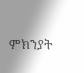ምክንያት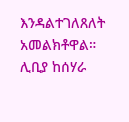እንዳልተገለጸለት አመልክቶዋል። ሊቢያ ከሰሃራ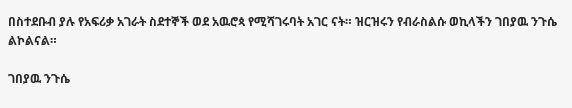በስተደቡብ ያሉ የአፍሪቃ አገራት ስደተኞች ወደ አዉሮጳ የሚሻገሩባት አገር ናት። ዝርዝሩን የብራስልሱ ወኪላችን ገበያዉ ንጉሴ ልኮልናል።

ገበያዉ ንጉሴ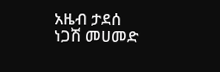አዜብ ታደሰ
ነጋሽ መሀመድ